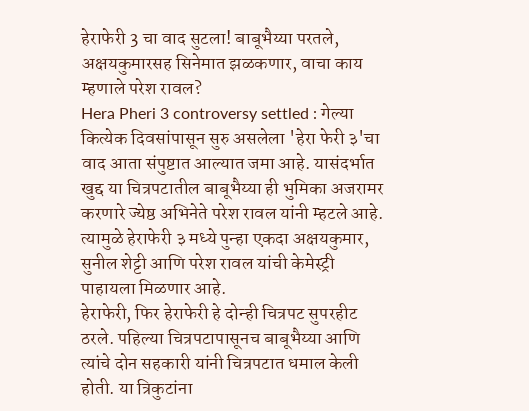हेराफेरी 3 चा वाद सुटला! बाबूभैय्या परतले, अक्षयकुमारसह सिनेमात झळकणार, वाचा काय म्हणाले परेश रावल?
Hera Pheri 3 controversy settled : गेल्या कित्येक दिवसांपासून सुरु असलेला 'हेरा फेरी ३'चा वाद आता संपुष्टात आल्यात जमा आहे. यासंदर्भात खुद्द या चित्रपटातील बाबूभैय्या ही भुमिका अजरामर करणारे ज्येष्ठ अभिनेते परेश रावल यांनी म्हटले आहे. त्यामुळे हेराफेरी ३ मध्ये पुन्हा एकदा अक्षयकुमार, सुनील शेट्टी आणि परेश रावल यांची केमेस्ट्री पाहायला मिळणार आहे.
हेराफेरी, फिर हेराफेरी हे दोन्ही चित्रपट सुपरहीट ठरले. पहिल्या चित्रपटापासूनच बाबूभैय्या आणि त्यांचे दोन सहकारी यांनी चित्रपटात धमाल केली होती. या त्रिकुटांना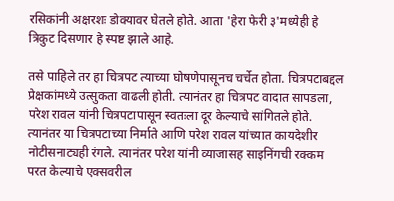रसिकांनी अक्षरशः डोक्यावर घेतले होते. आता 'हेरा फेरी ३'मध्येही हे त्रिकुट दिसणार हे स्पष्ट झाले आहे.

तसे पाहिले तर हा चित्रपट त्याच्या घोषणेपासूनच चर्चेत होता. चित्रपटाबद्दल प्रेक्षकांमध्ये उत्सुकता वाढली होती. त्यानंतर हा चित्रपट वादात सापडला, परेश रावल यांनी चित्रपटापासून स्वतःला दूर केल्याचे सांगितले होते. त्यानंतर या चित्रपटाच्या निर्माते आणि परेश रावल यांच्यात कायदेशीर नोटीसनाट्यही रंगले. त्यानंतर परेश यांनी व्याजासह साइनिंगची रक्कम परत केल्याचे एक्सवरील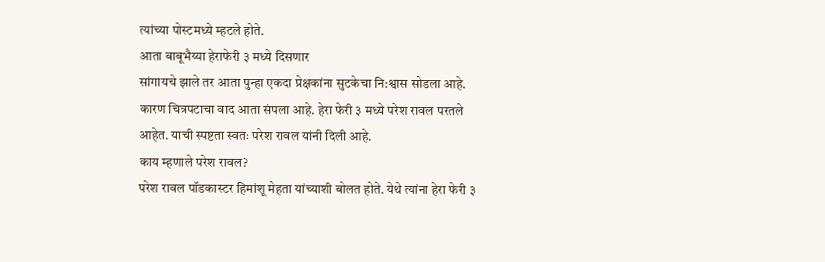त्यांच्या पोस्टमध्ये म्हटले होते.
आता बाबूभैय्या हेराफेरी ३ मध्ये दिसणार
सांगायचे झाले तर आता पुन्हा एकदा प्रेक्षकांना सुटकेचा नि:श्वास सोडला आहे. कारण चित्रपटाचा वाद आता संपला आहे. हेरा फेरी ३ मध्ये परेश रावल परतले आहेत. याची स्पष्टता स्वतः परेश रावल यांनी दिली आहे.
काय म्हणाले परेश रावल?
परेश रावल पॉडकास्टर हिमांशू मेहता यांच्याशी बोलत होते. येथे त्यांना हेरा फेरी ३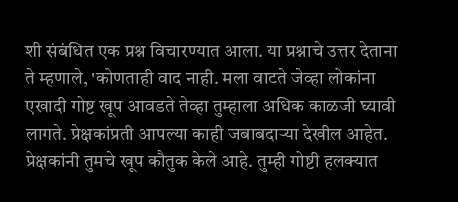शी संबंधित एक प्रश्न विचारण्यात आला. या प्रश्नाचे उत्तर देताना ते म्हणाले, 'कोणताही वाद नाही. मला वाटते जेव्हा लोकांना एखादी गोष्ट खूप आवडते तेव्हा तुम्हाला अधिक काळजी घ्यावी लागते. प्रेक्षकांप्रती आपल्या काही जबाबदाऱ्या देखील आहेत. प्रेक्षकांनी तुमचे खूप कौतुक केले आहे. तुम्ही गोष्टी हलक्यात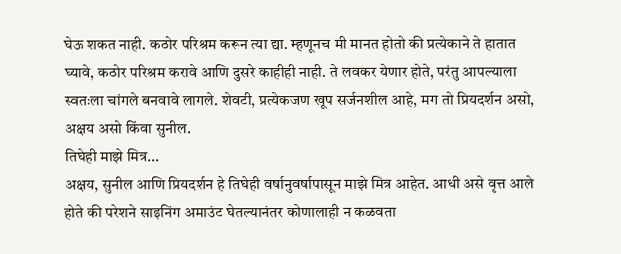घेऊ शकत नाही. कठोर परिश्रम करून त्या द्या. म्हणूनच मी मानत होतो की प्रत्येकाने ते हातात घ्यावे, कठोर परिश्रम करावे आणि दुसरे काहीही नाही. ते लवकर येणार होते, परंतु आपल्याला स्वतःला चांगले बनवावे लागले. शेवटी, प्रत्येकजण खूप सर्जनशील आहे, मग तो प्रियदर्शन असो, अक्षय असो किंवा सुनील.
तिघेही माझे मित्र...
अक्षय, सुनील आणि प्रियदर्शन हे तिघेही वर्षानुवर्षापासून माझे मित्र आहेत. आधी असे वृत्त आले होते की परेशने साइनिंग अमाउंट घेतल्यानंतर कोणालाही न कळवता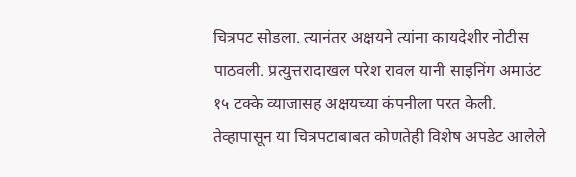चित्रपट सोडला. त्यानंतर अक्षयने त्यांना कायदेशीर नोटीस पाठवली. प्रत्युत्तरादाखल परेश रावल यानी साइनिंग अमाउंट १५ टक्के व्याजासह अक्षयच्या कंपनीला परत केली. तेव्हापासून या चित्रपटाबाबत कोणतेही विशेष अपडेट आलेले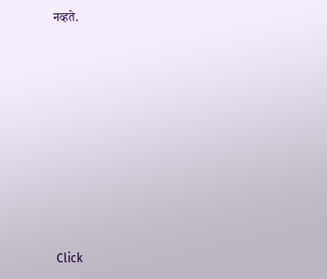नव्हते.












Click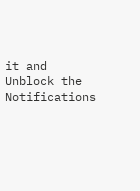it and Unblock the Notifications